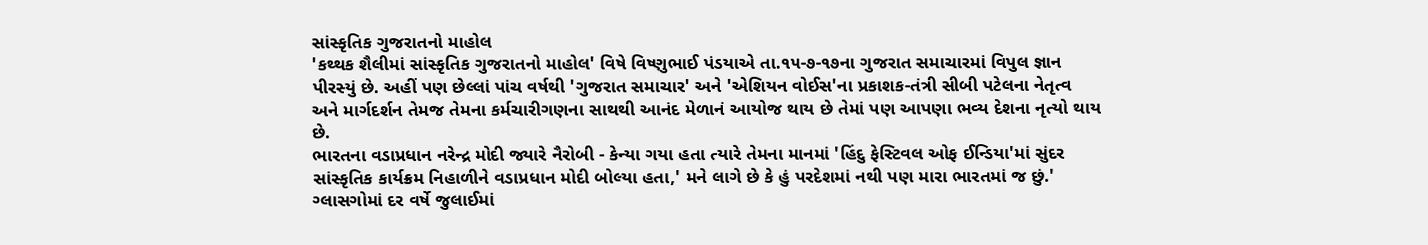સાંસ્કૃતિક ગુજરાતનો માહોલ
'કથ્થક શૈલીમાં સાંસ્કૃતિક ગુજરાતનો માહોલ' વિષે વિષ્ણુભાઈ પંડયાએ તા.૧૫-૭-૧૭ના ગુજરાત સમાચારમાં વિપુલ જ્ઞાન પીરસ્યું છે. અહીં પણ છેલ્લાં પાંચ વર્ષથી 'ગુજરાત સમાચાર' અને 'એશિયન વોઈસ'ના પ્રકાશક-તંત્રી સીબી પટેલના નેતૃત્વ અને માર્ગદર્શન તેમજ તેમના કર્મચારીગણના સાથથી આનંદ મેળાનં આયોજ થાય છે તેમાં પણ આપણા ભવ્ય દેશના નૃત્યો થાય છે.
ભારતના વડાપ્રધાન નરેન્દ્ર મોદી જ્યારે નૈરોબી - કેન્યા ગયા હતા ત્યારે તેમના માનમાં 'હિંદુ ફેસ્ટિવલ ઓફ ઈન્ડિયા'માં સુંદર સાંસ્કૃતિક કાર્યક્રમ નિહાળીને વડાપ્રધાન મોદી બોલ્યા હતા,' મને લાગે છે કે હું પરદેશમાં નથી પણ મારા ભારતમાં જ છું.' ગ્લાસગોમાં દર વર્ષે જુલાઈમાં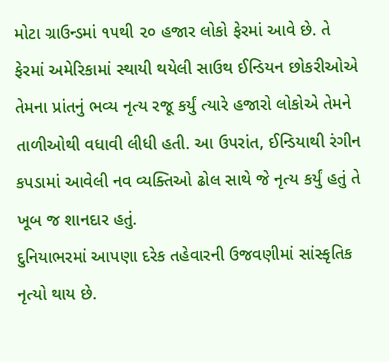મોટા ગ્રાઉન્ડમાં ૧૫થી ૨૦ હજાર લોકો ફેરમાં આવે છે. તે ફેરમાં અમેરિકામાં સ્થાયી થયેલી સાઉથ ઈન્ડિયન છોકરીઓએ તેમના પ્રાંતનું ભવ્ય નૃત્ય રજૂ કર્યું ત્યારે હજારો લોકોએ તેમને તાળીઓથી વધાવી લીધી હતી. આ ઉપરાંત, ઈન્ડિયાથી રંગીન કપડામાં આવેલી નવ વ્યક્તિઓ ઢોલ સાથે જે નૃત્ય કર્યું હતું તે ખૂબ જ શાનદાર હતું.
દુનિયાભરમાં આપણા દરેક તહેવારની ઉજવણીમાં સાંસ્કૃતિક નૃત્યો થાય છે.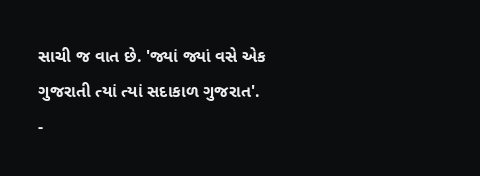સાચી જ વાત છે. 'જ્યાં જ્યાં વસે એક ગુજરાતી ત્યાં ત્યાં સદાકાળ ગુજરાત'.
-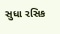સુધા રસિક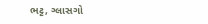ભટ્ટ, ગ્લાસગો